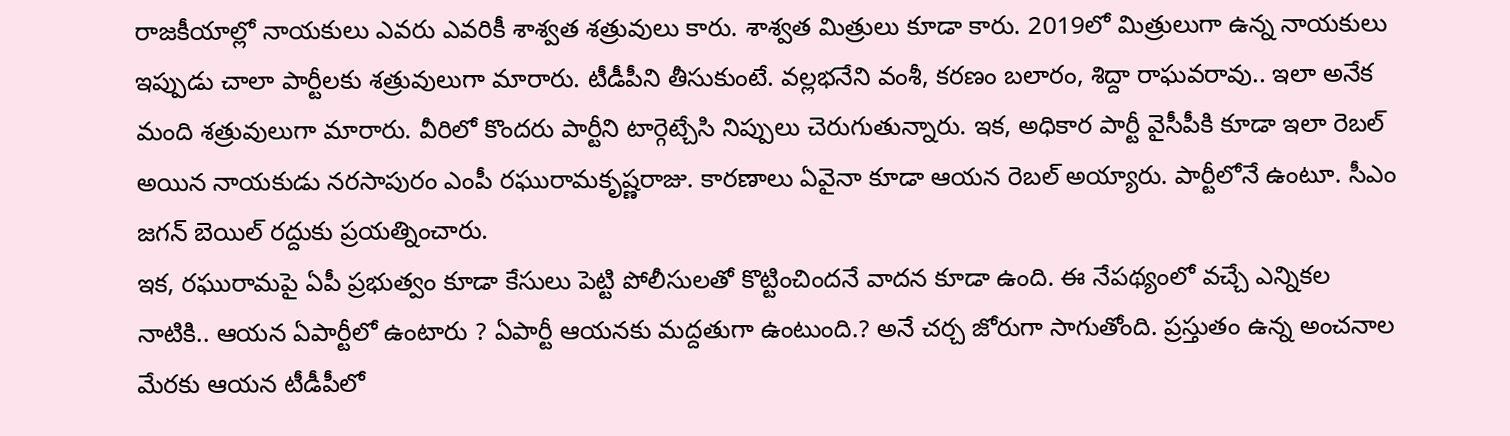రాజకీయాల్లో నాయకులు ఎవరు ఎవరికీ శాశ్వత శత్రువులు కారు. శాశ్వత మిత్రులు కూడా కారు. 2019లో మిత్రులుగా ఉన్న నాయకులు ఇప్పుడు చాలా పార్టీలకు శత్రువులుగా మారారు. టీడీపీని తీసుకుంటే. వల్లభనేని వంశీ, కరణం బలారం, శిద్దా రాఘవరావు.. ఇలా అనేక మంది శత్రువులుగా మారారు. వీరిలో కొందరు పార్టీని టార్గెట్చేసి నిప్పులు చెరుగుతున్నారు. ఇక, అధికార పార్టీ వైసీపీకి కూడా ఇలా రెబల్ అయిన నాయకుడు నరసాపురం ఎంపీ రఘురామకృష్ణరాజు. కారణాలు ఏవైనా కూడా ఆయన రెబల్ అయ్యారు. పార్టీలోనే ఉంటూ. సీఎం జగన్ బెయిల్ రద్దుకు ప్రయత్నించారు.
ఇక, రఘురామపై ఏపీ ప్రభుత్వం కూడా కేసులు పెట్టి పోలీసులతో కొట్టించిందనే వాదన కూడా ఉంది. ఈ నేపథ్యంలో వచ్చే ఎన్నికల నాటికి.. ఆయన ఏపార్టీలో ఉంటారు ? ఏపార్టీ ఆయనకు మద్దతుగా ఉంటుంది.? అనే చర్చ జోరుగా సాగుతోంది. ప్రస్తుతం ఉన్న అంచనాల మేరకు ఆయన టీడీపీలో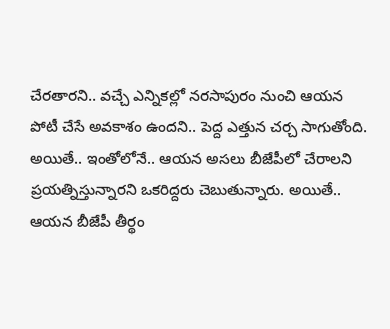చేరతారని.. వచ్చే ఎన్నికల్లో నరసాపురం నుంచి ఆయన పోటీ చేసే అవకాశం ఉందని.. పెద్ద ఎత్తున చర్చ సాగుతోంది.
అయితే.. ఇంతోలోనే.. ఆయన అసలు బీజేపీలో చేరాలని ప్రయత్నిస్తున్నారని ఒకరిద్దరు చెబుతున్నారు. అయితే.. ఆయన బీజేపీ తీర్థం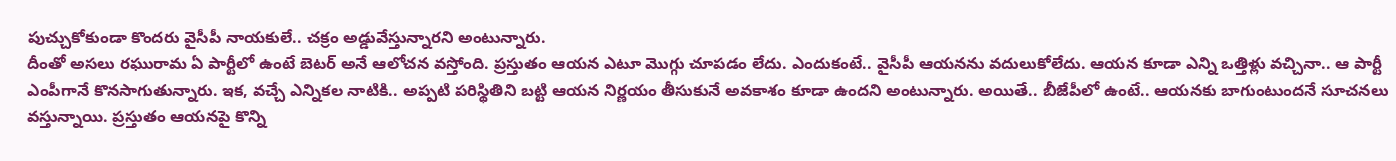పుచ్చుకోకుండా కొందరు వైసీపీ నాయకులే.. చక్రం అడ్డువేస్తున్నారని అంటున్నారు.
దీంతో అసలు రఘురామ ఏ పార్టీలో ఉంటే బెటర్ అనే ఆలోచన వస్తోంది. ప్రస్తుతం ఆయన ఎటూ మొగ్గు చూపడం లేదు. ఎందుకంటే.. వైసీపీ ఆయనను వదులుకోలేదు. ఆయన కూడా ఎన్ని ఒత్తిళ్లు వచ్చినా.. ఆ పార్టీ ఎంపీగానే కొనసాగుతున్నారు. ఇక, వచ్చే ఎన్నికల నాటికి.. అప్పటి పరిస్థితిని బట్టి ఆయన నిర్ణయం తీసుకునే అవకాశం కూడా ఉందని అంటున్నారు. అయితే.. బీజేపీలో ఉంటే.. ఆయనకు బాగుంటుందనే సూచనలు వస్తున్నాయి. ప్రస్తుతం ఆయనపై కొన్ని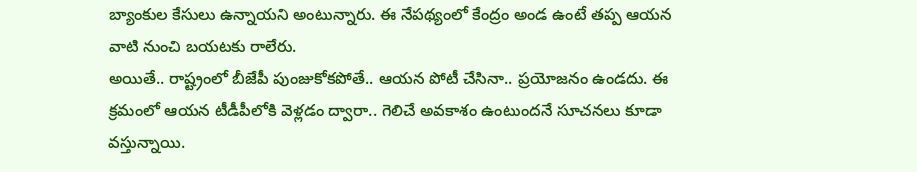బ్యాంకుల కేసులు ఉన్నాయని అంటున్నారు. ఈ నేపథ్యంలో కేంద్రం అండ ఉంటే తప్ప ఆయన వాటి నుంచి బయటకు రాలేరు.
అయితే.. రాష్ట్రంలో బీజేపీ పుంజుకోకపోతే.. ఆయన పోటీ చేసినా.. ప్రయోజనం ఉండదు. ఈ క్రమంలో ఆయన టీడీపీలోకి వెళ్లడం ద్వారా.. గెలిచే అవకాశం ఉంటుందనే సూచనలు కూడా వస్తున్నాయి.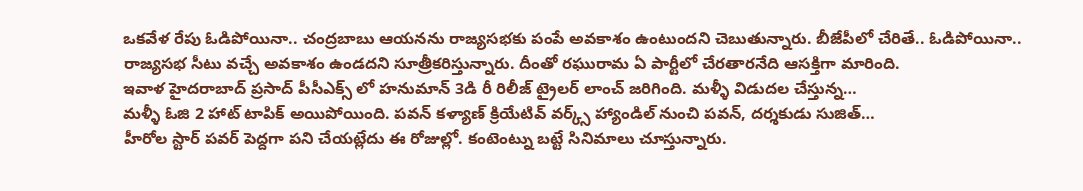ఒకవేళ రేపు ఓడిపోయినా.. చంద్రబాబు ఆయనను రాజ్యసభకు పంపే అవకాశం ఉంటుందని చెబుతున్నారు. బీజేపీలో చేరితే.. ఓడిపోయినా.. రాజ్యసభ సీటు వచ్చే అవకాశం ఉండదని సూత్రీకరిస్తున్నారు. దీంతో రఘురామ ఏ పార్టీలో చేరతారనేది ఆసక్తిగా మారింది.
ఇవాళ హైదరాబాద్ ప్రసాద్ పీసీఎక్స్ లో హనుమాన్ 3డి రీ రిలీజ్ ట్రైలర్ లాంచ్ జరిగింది. మళ్ళీ విడుదల చేస్తున్న…
మళ్ళీ ఓజి 2 హాట్ టాపిక్ అయిపోయింది. పవన్ కళ్యాణ్ క్రియేటివ్ వర్క్స్ హ్యాండిల్ నుంచి పవన్, దర్శకుడు సుజిత్…
హీరోల స్టార్ పవర్ పెద్దగా పని చేయట్లేదు ఈ రోజుల్లో. కంటెంట్ను బట్టే సినిమాలు చూస్తున్నారు.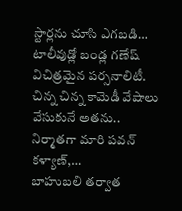స్టార్లను చూసి ఎగబడి…
టాలీవుడ్లో బండ్ల గణేష్ విచిత్రమైన పర్సనాలిటీ. చిన్న చిన్న కామెడీ వేషాలు వేసుకునే అతను.. నిర్మాతగా మారి పవన్ కళ్యాణ్,…
బాహుబలి తర్వాత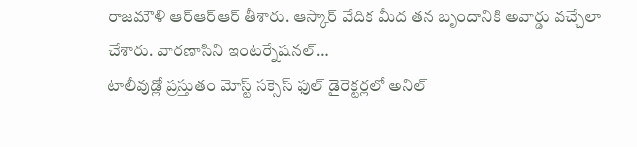రాజమౌళి ఆర్ఆర్ఆర్ తీశారు. ఆస్కార్ వేదిక మీద తన బృందానికి అవార్డు వచ్చేలా చేశారు. వారణాసిని ఇంటర్నేషనల్…
టాలీవుడ్లో ప్రస్తుతం మోస్ట్ సక్సెస్ ఫుల్ డైరెక్టర్లలో అనిల్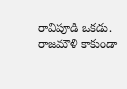రావిపూడి ఒకడు. రాజమౌళి కాకుండా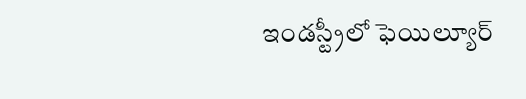ఇండస్ట్రీలో ఫెయిల్యూర్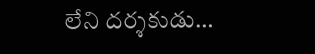లేని దర్శకుడు…